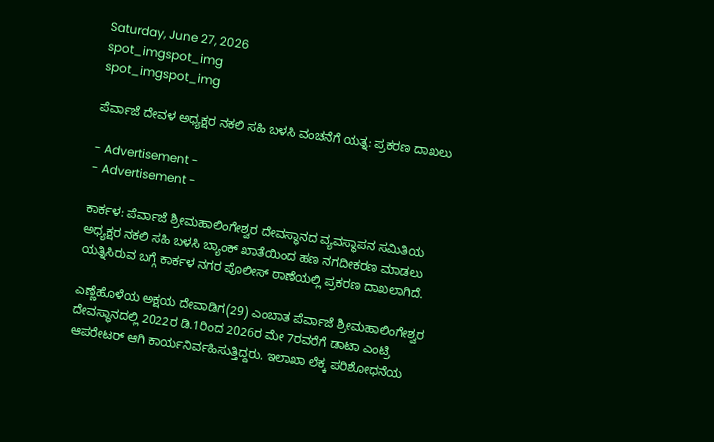Saturday, June 27, 2026
spot_imgspot_img
spot_imgspot_img

ಪೆರ್ವಾಜೆ ದೇವಳ ಅಧ್ಯಕ್ಷರ ನಕಲಿ ಸಹಿ ಬಳಸಿ ವಂಚನೆಗೆ ಯತ್ನ: ಪ್ರಕರಣ ದಾಖಲು

- Advertisement -
- Advertisement -

ಕಾರ್ಕಳ: ಪೆರ್ವಾಜೆ ಶ್ರೀಮಹಾಲಿಂಗೇಶ್ವರ ದೇವಸ್ಥಾನದ ವ್ಯವಸ್ಥಾಪನ ಸಮಿತಿಯ ಅಧ್ಯಕ್ಷರ ನಕಲಿ ಸಹಿ ಬಳಸಿ ಬ್ಯಾಂಕ್ ಖಾತೆಯಿಂದ ಹಣ ನಗದೀಕರಣ ಮಾಡಲು ಯತ್ನಿಸಿರುವ ಬಗ್ಗೆ ಕಾರ್ಕಳ ನಗರ ಪೊಲೀಸ್ ಠಾಣೆಯಲ್ಲಿ ಪ್ರಕರಣ ದಾಖಲಾಗಿದೆ.

ಎಣ್ಣೆಹೊಳೆಯ ಅಕ್ಷಯ ದೇವಾಡಿಗ(29) ಎಂಬಾತ ಪೆರ್ವಾಜೆ ಶ್ರೀಮಹಾಲಿಂಗೇಶ್ವರ ದೇವಸ್ಥಾನದಲ್ಲಿ 2022ರ ಡಿ.1ರಿಂದ 2026ರ ಮೇ 7ರವರೆಗೆ ಡಾಟಾ ಎಂಟ್ರಿ ಆಪರೇಟರ್ ಆಗಿ ಕಾರ್ಯನಿರ್ವಹಿಸುತ್ತಿದ್ದರು. ಇಲಾಖಾ ಲೆಕ್ಕ ಪರಿಶೋಧನೆಯ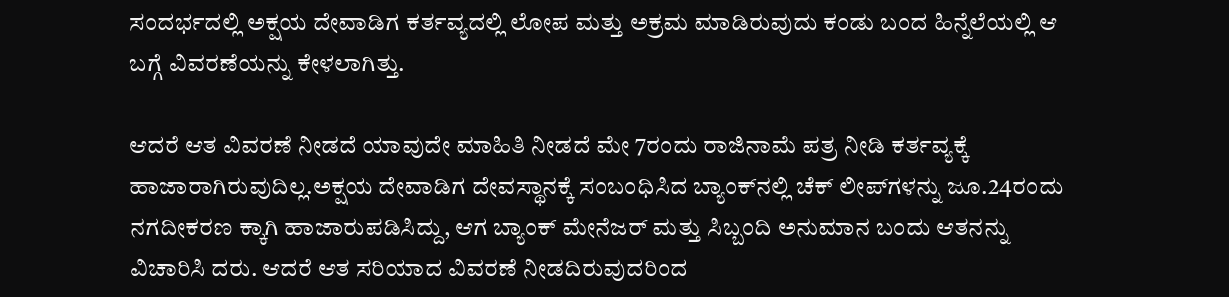ಸಂದರ್ಭದಲ್ಲಿ ಅಕ್ಷಯ ದೇವಾಡಿಗ ಕರ್ತವ್ಯದಲ್ಲಿ ಲೋಪ ಮತ್ತು ಅಕ್ರಮ ಮಾಡಿರುವುದು ಕಂಡು ಬಂದ ಹಿನ್ನೆಲೆಯಲ್ಲಿ ಆ ಬಗ್ಗೆ ವಿವರಣೆಯನ್ನು ಕೇಳಲಾಗಿತ್ತು.

ಆದರೆ ಆತ ವಿವರಣೆ ನೀಡದೆ ಯಾವುದೇ ಮಾಹಿತಿ ನೀಡದೆ ಮೇ 7ರಂದು ರಾಜಿನಾಮೆ ಪತ್ರ ನೀಡಿ ಕರ್ತವ್ಯಕ್ಕೆ ಹಾಜಾರಾಗಿರುವುದಿಲ್ಲ.ಅಕ್ಷಯ ದೇವಾಡಿಗ ದೇವಸ್ಥಾನಕ್ಕೆ ಸಂಬಂಧಿಸಿದ ಬ್ಯಾಂಕ್‌ನಲ್ಲಿ ಚೆಕ್ ಲೀಪ್‌ಗಳನ್ನು ಜೂ.24ರಂದು ನಗದೀಕರಣ ಕ್ಕಾಗಿ ಹಾಜಾರುಪಡಿಸಿದ್ದು, ಆಗ ಬ್ಯಾಂಕ್ ಮೇನೆಜರ್ ಮತ್ತು ಸಿಬ್ಬಂದಿ ಅನುಮಾನ ಬಂದು ಆತನನ್ನು ವಿಚಾರಿಸಿ ದರು. ಆದರೆ ಆತ ಸರಿಯಾದ ವಿವರಣೆ ನೀಡದಿರುವುದರಿಂದ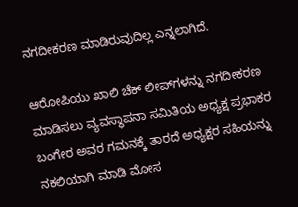ನಗದೀಕರಣ ಮಾಡಿರುವುದಿಲ್ಲ ಎನ್ನಲಾಗಿದೆ.

ಆರೋಪಿಯು ಖಾಲಿ ಚೆಕ್ ಲೀಪ್‌ಗಳನ್ನು ನಗದೀಕರಣ ಮಾಡಿಸಲು ವ್ಯವಸ್ಥಾಪನಾ ಸಮಿತಿಯ ಅಧ್ಯಕ್ಷ ಪ್ರಭಾಕರ ಬಂಗೇರ ಅವರ ಗಮನಕ್ಕೆ ತಾರದೆ ಅಧ್ಯಕ್ಷರ ಸಹಿಯನ್ನು ನಕಲಿಯಾಗಿ ಮಾಡಿ ಮೋಸ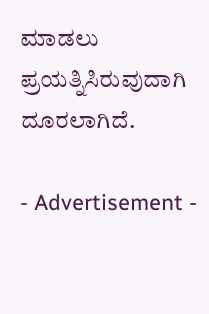ಮಾಡಲು ಪ್ರಯತ್ನಿಸಿರುವುದಾಗಿ ದೂರಲಾಗಿದೆ.

- Advertisement -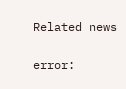Related news

error: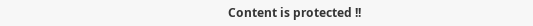Content is protected !!